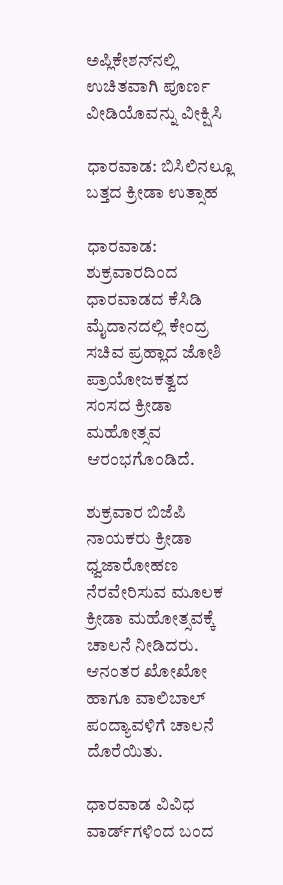ಅಪ್ಲಿಕೇಶನ್‌ನಲ್ಲಿ ಉಚಿತವಾಗಿ ಪೂರ್ಣ ವೀಡಿಯೊವನ್ನು ವೀಕ್ಷಿಸಿ

ಧಾರವಾಡ: ಬಿಸಿಲಿನಲ್ಲೂ ಬತ್ತದ ಕ್ರೀಡಾ ಉತ್ಸಾಹ

ಧಾರವಾಡ: ಶುಕ್ರವಾರದಿಂದ ಧಾರವಾಡದ ಕೆಸಿಡಿ ಮೈದಾನದಲ್ಲಿ ಕೇಂದ್ರ ಸಚಿವ ಪ್ರಹ್ಲಾದ ಜೋಶಿ ಪ್ರಾಯೋಜಕತ್ವದ ಸಂಸದ ಕ್ರೀಡಾ ಮಹೋತ್ಸವ ಆರಂಭಗೊಂಡಿದೆ.

ಶುಕ್ರವಾರ ಬಿಜೆಪಿ ನಾಯಕರು ಕ್ರೀಡಾ ಧ್ವಜಾರೋಹಣ ನೆರವೇರಿಸುವ ಮೂಲಕ ಕ್ರೀಡಾ ಮಹೋತ್ಸವಕ್ಕೆ ಚಾಲನೆ ನೀಡಿದರು. ಆನಂತರ ಖೋಖೋ ಹಾಗೂ ವಾಲಿಬಾಲ್ ಪಂದ್ಯಾವಳಿಗೆ ಚಾಲನೆ ದೊರೆಯಿತು.

ಧಾರವಾಡ ವಿವಿಧ ವಾರ್ಡ್‌ಗಳಿಂದ ಬಂದ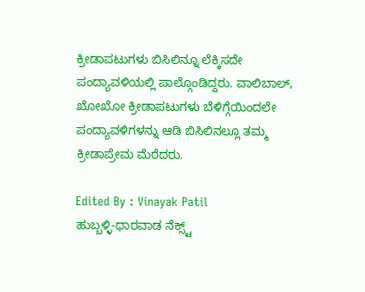ಕ್ರೀಡಾಪಟುಗಳು ಬಿಸಿಲಿನ್ನೂ ಲೆಕ್ಕಿಸದೇ ಪಂದ್ಯಾವಳಿಯಲ್ಲಿ ಪಾಲ್ಗೊಂಡಿದ್ದರು. ವಾಲಿಬಾಲ್, ಖೋಖೋ ಕ್ರೀಡಾಪಟುಗಳು ಬೆಳಿಗ್ಗೆಯಿಂದಲೇ ಪಂದ್ಯಾವಳಿಗಳನ್ನು ಆಡಿ ಬಿಸಿಲಿನಲ್ಲೂ ತಮ್ಮ ಕ್ರೀಡಾಪ್ರೇಮ ಮೆರೆದರು.

Edited By : Vinayak Patil
ಹುಬ್ಬಳ್ಳಿ-ಧಾರವಾಡ ನೆಕ್ಸ್ಟ್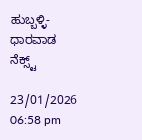ಹುಬ್ಬಳ್ಳಿ-ಧಾರವಾಡ ನೆಕ್ಸ್ಟ್

23/01/2026 06:58 pm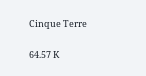Cinque Terre

64.57 K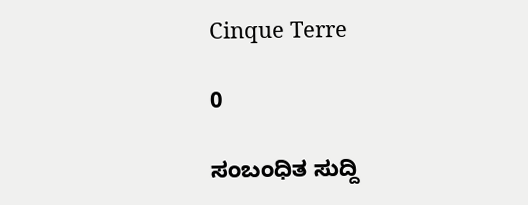Cinque Terre

0

ಸಂಬಂಧಿತ ಸುದ್ದಿ